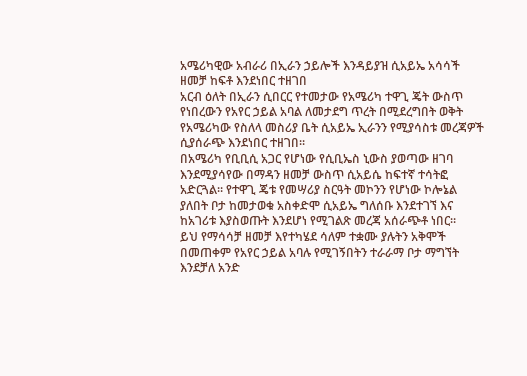አሜሪካዊው አብራሪ በኢራን ኃይሎች እንዳይያዝ ሲአይኤ አሳሳች ዘመቻ ከፍቶ እንደነበር ተዘገበ
አርብ ዕለት በኢራን ሲበርር የተመታው የአሜሪካ ተዋጊ ጄት ውስጥ የነበረውን የአየር ኃይል አባል ለመታደግ ጥረት በሚደረግበት ወቅት የአሜሪካው የስለላ መስሪያ ቤት ሲአይኤ ኢራንን የሚያሳስቱ መረጃዎች ሲያሰራጭ እንደነበር ተዘገበ።
በአሜሪካ የቢቢሲ አጋር የሆነው የሲቢኤስ ኒውስ ያወጣው ዘገባ እንደሚያሳየው በማዳን ዘመቻ ውስጥ ሲአይሴ ከፍተኛ ተሳትፎ አድርጓል። የተዋጊ ጄቱ የመሣሪያ ስርዓት መኮንን የሆነው ኮሎኔል ያለበት ቦታ ከመታወቁ አስቀድሞ ሲአይኤ ግለሰቡ እንደተገኘ እና ከአገሪቱ እያስወጡት እንደሆነ የሚገልጽ መረጃ አሰራጭቶ ነበር።
ይህ የማሳሳቻ ዘመቻ እየተካሄደ ሳለም ተቋሙ ያሉትን አቅሞች በመጠቀም የአየር ኃይል አባሉ የሚገኝበትን ተራራማ ቦታ ማግኘት እንደቻለ አንድ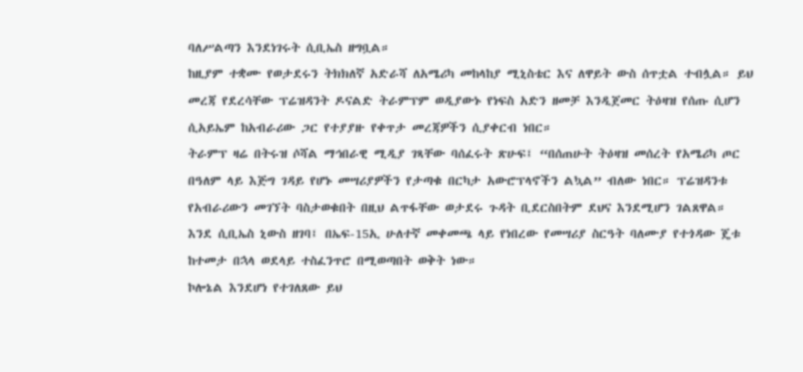ባለሥልጣን እንደነገሩት ሲቢኤስ ዘግቧል።
ከዚያም ተቋሙ የወታደሩን ትክክለኛ አድራሻ ለአሜሪካ መከላከያ ሚኒስቴር እና ለዋይት ውስ ሰጥቷል ተብሏል። ይህ መረጃ የደረሳቸው ፕሬዝዳንት ዶናልድ ትራምፕም ወዲያውኑ የነፍስ አድን ዘመቻ እንዲጀመር ትዕዛዝ የሰጡ ሲሆን ሲአይኤም ከአብራሪው ጋር የተያያዙ የቀጥታ መረጃዎችን ሲያቀርብ ነበር።
ትራምፕ ዛሬ በትሩዝ ሶሻል ማኅበራዊ ሚዲያ ገጻቸው ባሰፈሩት ጽሁፍ፤ “በሰጠሁት ትዕዛዝ መሰረት የአሜሪካ ጦር በዓለም ላይ እጅግ ገዳይ የሆኑ መሣሪያዎችን የታጣቁ በርካታ አውሮፕላኖችን ልኳል” ብለው ነበር። ፕሬዝዳንቱ የአብራሪውን መገኘት ባስታወቁበት በዚህ ልጥፋቸው ወታደሩ ጉዳት ቢደርስበትም ደህና እንደሚሆን ገልጸዋል።
እንደ ሲቢኤስ ኒውስ ዘገባ፤ በኤፍ-15ኢ ሁለተኛ መቀመጫ ላይ የነበረው የመሣሪያ ስርዓት ባለሙያ የተጎዳው ጄቱ ከተመታ በኋላ ወደላይ ተስፈንጥሮ በሚወጣበት ወቅት ነው።
ኮሎኔል እንደሆነ የተገለጸው ይህ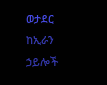ወታደር ከኢራን ኃይሎች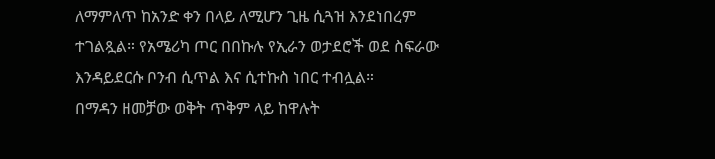ለማምለጥ ከአንድ ቀን በላይ ለሚሆን ጊዜ ሲጓዝ እንደነበረም ተገልጿል። የአሜሪካ ጦር በበኩሉ የኢራን ወታደሮች ወደ ስፍራው እንዳይደርሱ ቦንብ ሲጥል እና ሲተኩስ ነበር ተብሏል።
በማዳን ዘመቻው ወቅት ጥቅም ላይ ከዋሉት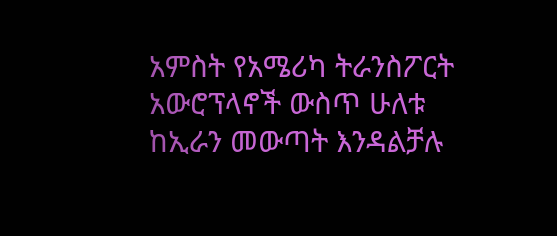አምስት የአሜሪካ ትራንስፖርት አውሮፕላኖች ውስጥ ሁለቱ ከኢራን መውጣት እንዳልቻሉ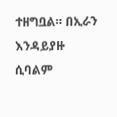ተዘግቧል። በኢራን እንዳይያዙ ሲባልም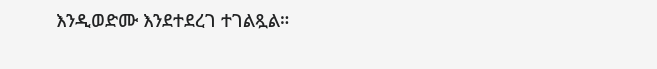እንዲወድሙ እንደተደረገ ተገልጿል።